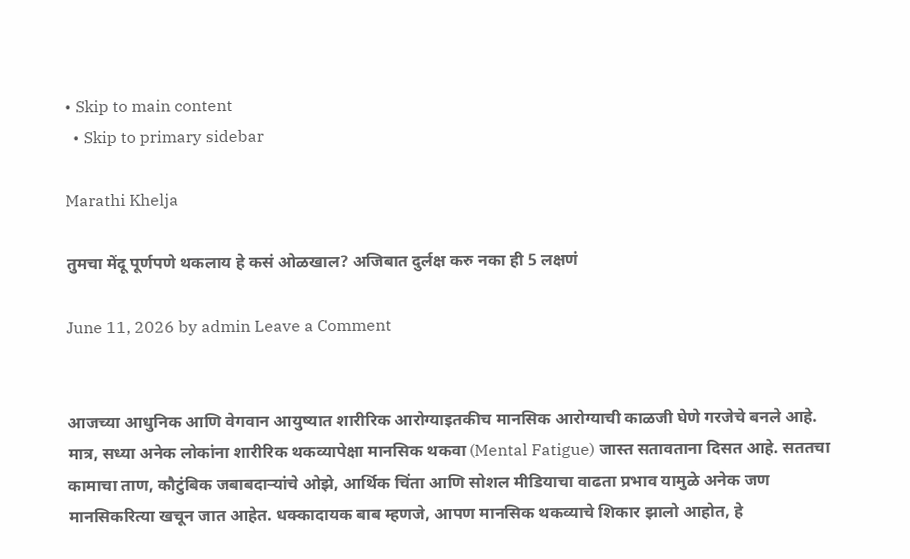• Skip to main content
  • Skip to primary sidebar

Marathi Khelja

तुमचा मेंदू पूर्णपणे थकलाय हे कसं ओळखाल? अजिबात दुर्लक्ष करु नका ही 5 लक्षणं

June 11, 2026 by admin Leave a Comment


आजच्या आधुनिक आणि वेगवान आयुष्यात शारीरिक आरोग्याइतकीच मानसिक आरोग्याची काळजी घेणे गरजेचे बनले आहे. मात्र, सध्या अनेक लोकांना शारीरिक थकव्यापेक्षा मानसिक थकवा (Mental Fatigue) जास्त सतावताना दिसत आहे. सततचा कामाचा ताण, कौटुंबिक जबाबदाऱ्यांचे ओझे, आर्थिक चिंता आणि सोशल मीडियाचा वाढता प्रभाव यामुळे अनेक जण मानसिकरित्या खचून जात आहेत. धक्कादायक बाब म्हणजे, आपण मानसिक थकव्याचे शिकार झालो आहोत, हे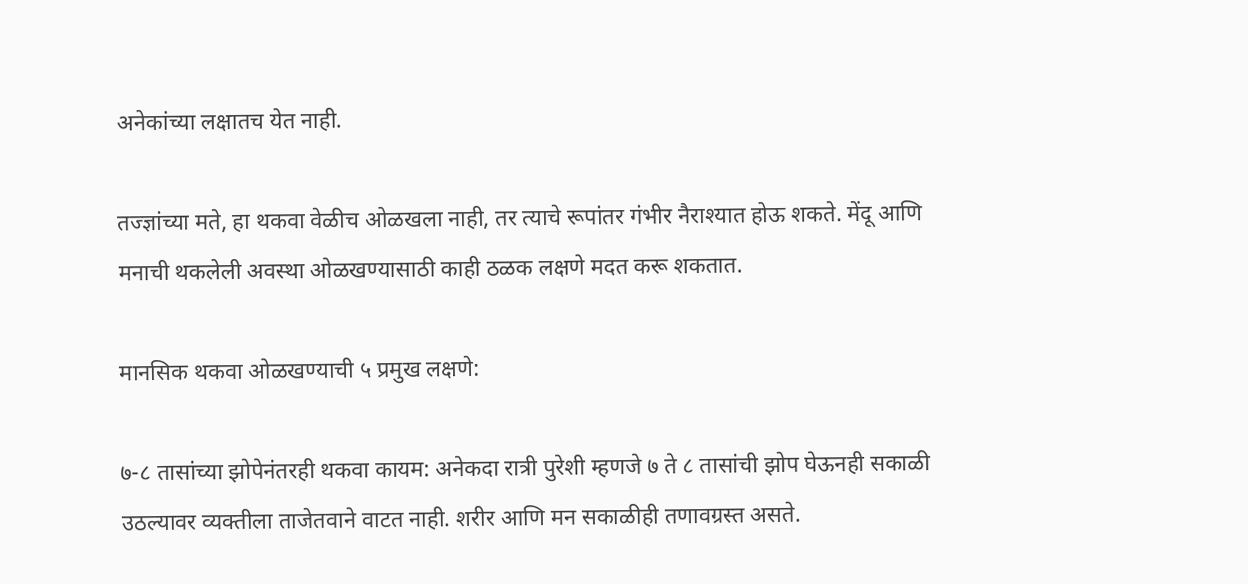अनेकांच्या लक्षातच येत नाही.

तज्ज्ञांच्या मते, हा थकवा वेळीच ओळखला नाही, तर त्याचे रूपांतर गंभीर नैराश्यात होऊ शकते. मेंदू आणि मनाची थकलेली अवस्था ओळखण्यासाठी काही ठळक लक्षणे मदत करू शकतात.

मानसिक थकवा ओळखण्याची ५ प्रमुख लक्षणे:

७-८ तासांच्या झोपेनंतरही थकवा कायम: अनेकदा रात्री पुरेशी म्हणजे ७ ते ८ तासांची झोप घेऊनही सकाळी उठल्यावर व्यक्तीला ताजेतवाने वाटत नाही. शरीर आणि मन सकाळीही तणावग्रस्त असते.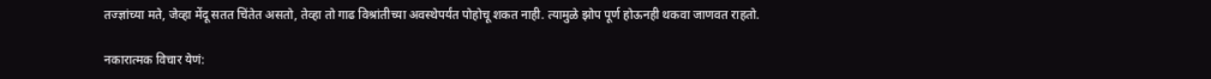तज्ज्ञांच्या मते, जेव्हा मेंदू सतत चिंतेत असतो, तेव्हा तो गाढ विश्रांतीच्या अवस्थेपर्यंत पोहोचू शकत नाही. त्यामुळे झोप पूर्ण होऊनही थकवा जाणवत राहतो.

नकारात्मक विचार येणं: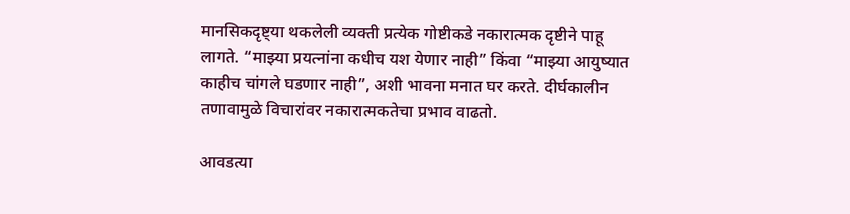मानसिकदृष्ट्या थकलेली व्यक्ती प्रत्येक गोष्टीकडे नकारात्मक दृष्टीने पाहू लागते. “माझ्या प्रयत्नांना कधीच यश येणार नाही” किंवा “माझ्या आयुष्यात काहीच चांगले घडणार नाही”, अशी भावना मनात घर करते. दीर्घकालीन तणावामुळे विचारांवर नकारात्मकतेचा प्रभाव वाढतो.

आवडत्या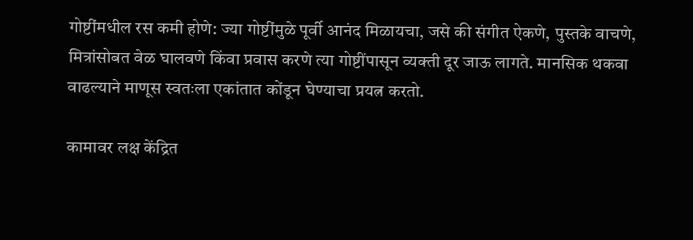गोष्टींमधील रस कमी होणे: ज्या गोष्टींमुळे पूर्वी आनंद मिळायचा, जसे की संगीत ऐकणे, पुस्तके वाचणे, मित्रांसोबत वेळ घालवणे किंवा प्रवास करणे त्या गोष्टींपासून व्यक्ती दूर जाऊ लागते. मानसिक थकवा वाढल्याने माणूस स्वतःला एकांतात कोंडून घेण्याचा प्रयत्न करतो.

कामावर लक्ष केंद्रित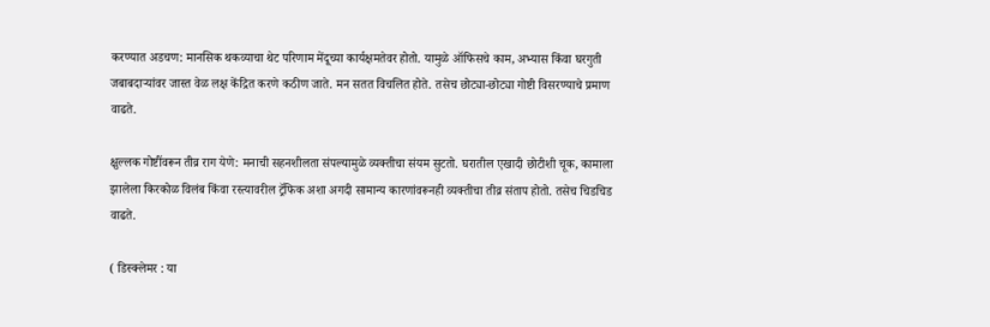करण्यात अडचण: मानसिक थकव्याचा थेट परिणाम मेंदूच्या कार्यक्षमतेवर होतो. यामुळे ऑफिसचे काम, अभ्यास किंवा घरगुती जबाबदाऱ्यांवर जास्त वेळ लक्ष केंद्रित करणे कठीण जाते. मन सतत विचलित होते. तसेच छोट्या-छोट्या गोष्टी विसरण्याचे प्रमाण वाढते.

क्षुल्लक गोष्टींवरून तीव्र राग येणे: मनाची सहनशीलता संपल्यामुळे व्यक्तीचा संयम सुटतो. घरातील एखादी छोटीशी चूक, कामाला झालेला किरकोळ विलंब किंवा रस्त्यावरील ट्रॅफिक अशा अगदी सामान्य कारणांवरूनही व्यक्तीचा तीव्र संताप होतो. तसेच चिडचिड वाढते.

( डिस्क्लेमर : या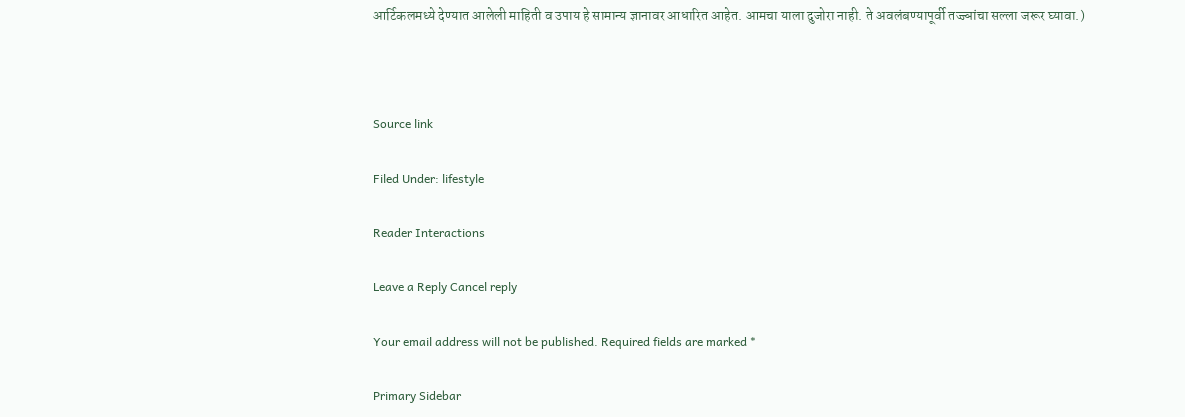आर्टिकलमध्ये देण्यात आलेली माहिती व उपाय हे सामान्य ज्ञानावर आधारित आहेत. आमचा याला दुजोरा नाही. ते अवलंबण्यापूर्वी तज्ज्ञांचा सल्ला जरूर घ्यावा.)



Source link

Filed Under: lifestyle

Reader Interactions

Leave a Reply Cancel reply

Your email address will not be published. Required fields are marked *

Primary Sidebar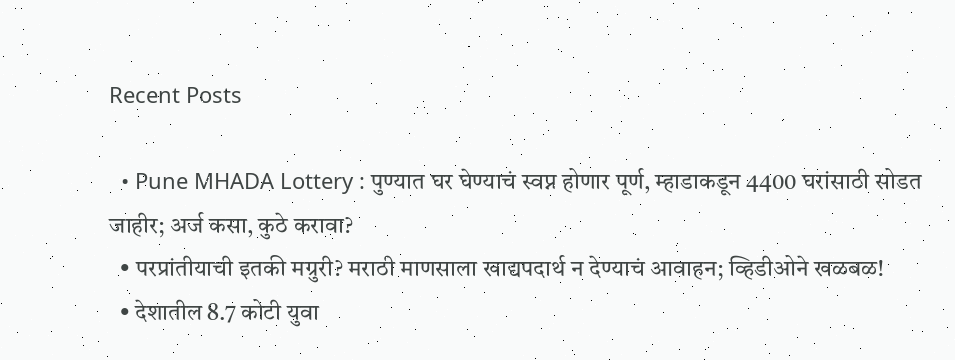Recent Posts

  • Pune MHADA Lottery : पुण्यात घर घेण्याचं स्वप्न होणार पूर्ण, म्हाडाकडून 4400 घरांसाठी सोडत जाहीर; अर्ज कसा, कुठे करावा?
  • परप्रांतीयाची इतकी मग्रुरी? मराठी माणसाला खाद्यपदार्थ न देण्याचं आवाहन; व्हिडीओने खळबळ!
  • देशातील 8.7 कोटी युवा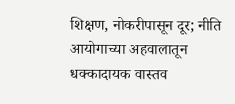शिक्षण, नोकरीपासून दूर; नीति आयोगाच्या अहवालातून धक्कादायक वास्तव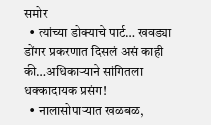समोर
  • त्यांच्या डोक्याचे पार्ट… खवड्या डोंगर प्रकरणात दिसलं असं काही की…अधिकाऱ्याने सांगितला धक्कादायक प्रसंग!
  • नालासोपाऱ्यात खळबळ,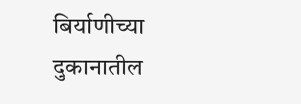बिर्याणीच्या दुकानातील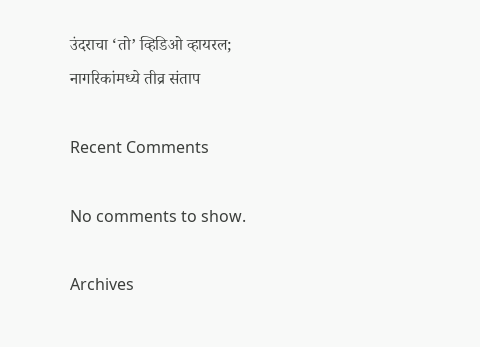उंदराचा ‘तो’ व्हिडिओ व्हायरल; नागरिकांमध्ये तीव्र संताप

Recent Comments

No comments to show.

Archives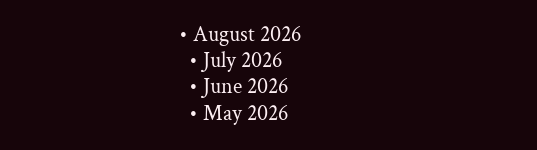• August 2026
  • July 2026
  • June 2026
  • May 2026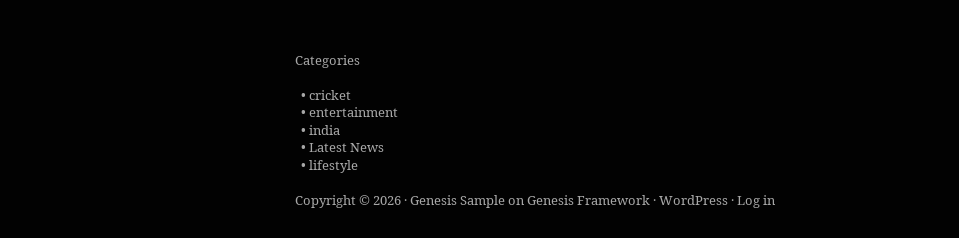Categories

  • cricket
  • entertainment
  • india
  • Latest News
  • lifestyle

Copyright © 2026 · Genesis Sample on Genesis Framework · WordPress · Log in